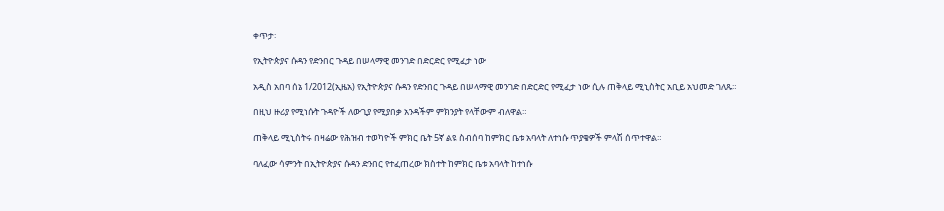ቀጥታ፡

የኢትዮጵያና ሱዳን የድንበር ጉዳይ በሠላማዊ መንገድ በድርድር የሚፈታ ነው

አዲስ አበባ ሰኔ 1/2012(ኢዜአ) የኢትዮጵያና ሱዳን የድንበር ጉዳይ በሠላማዊ መንገድ በድርድር የሚፈታ ነው ሲሉ ጠቅላይ ሚኒስትር አቢይ አህመድ ገለጹ።

በዚህ ዙሪያ የሚነሱት ጉዳዮች ለውጊያ የሚያበቃ አንዳችም ምክንያት የላቸውም ብለዋል።

ጠቅላይ ሚኒስትሩ በዛሬው የሕዝብ ተወካዮች ምክር ቤት 5ኛ ልዩ ስብሰባ ከምክር ቤቱ አባላት ለተነሱ ጥያቄዎች ምላሽ ሰጥተዋል።

ባለፈው ሳምንት በኢትዮጵያና ሱዳን ድንበር የተፈጠረው ክስተት ከምክር ቤቱ አባላት ከተነሱ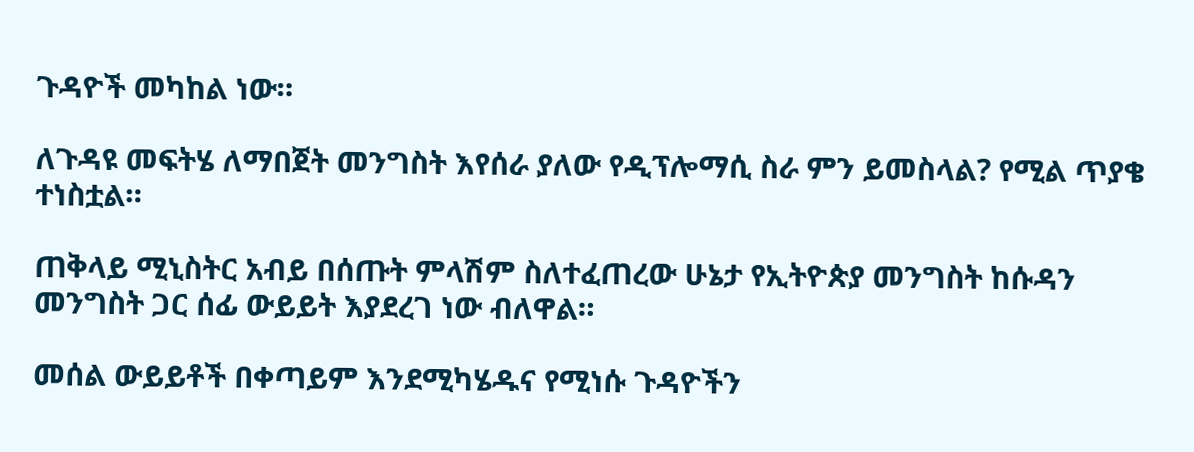ጉዳዮች መካከል ነው።

ለጉዳዩ መፍትሄ ለማበጀት መንግስት እየሰራ ያለው የዲፕሎማሲ ስራ ምን ይመስላል? የሚል ጥያቄ ተነስቷል።

ጠቅላይ ሚኒስትር አብይ በሰጡት ምላሽም ስለተፈጠረው ሁኔታ የኢትዮጵያ መንግስት ከሱዳን መንግስት ጋር ሰፊ ውይይት እያደረገ ነው ብለዋል።

መሰል ውይይቶች በቀጣይም እንደሚካሄዱና የሚነሱ ጉዳዮችን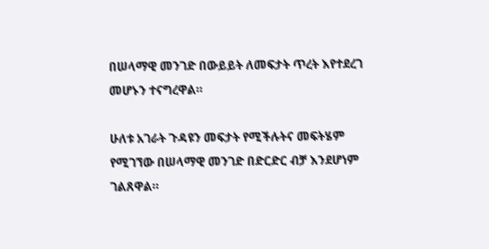በሠላማዊ መንገድ በውይይት ለመፍታት ጥረት እየተደረገ መሆኑን ተናግረዋል።

ሁለቱ አገራት ጉዳዩን መፍታት የሚችሉትና መፍትሄም የሚገኘው በሠላማዊ መንገድ በድርድር ብቻ እንደሆነም ገልጸዋል።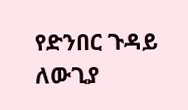የድንበር ጉዳይ ለውጊያ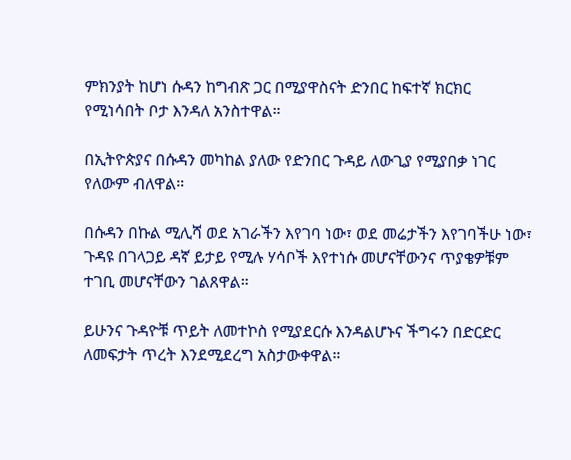ምክንያት ከሆነ ሱዳን ከግብጽ ጋር በሚያዋስናት ድንበር ከፍተኛ ክርክር የሚነሳበት ቦታ እንዳለ አንስተዋል።

በኢትዮጵያና በሱዳን መካከል ያለው የድንበር ጉዳይ ለውጊያ የሚያበቃ ነገር የለውም ብለዋል።

በሱዳን በኩል ሚሊሻ ወደ አገራችን እየገባ ነው፣ ወደ መሬታችን እየገባችሁ ነው፣ ጉዳዩ በገላጋይ ዳኛ ይታይ የሚሉ ሃሳቦች እየተነሱ መሆናቸውንና ጥያቄዎቹም ተገቢ መሆናቸውን ገልጸዋል።

ይሁንና ጉዳዮቹ ጥይት ለመተኮስ የሚያደርሱ እንዳልሆኑና ችግሩን በድርድር ለመፍታት ጥረት እንደሚደረግ አስታውቀዋል።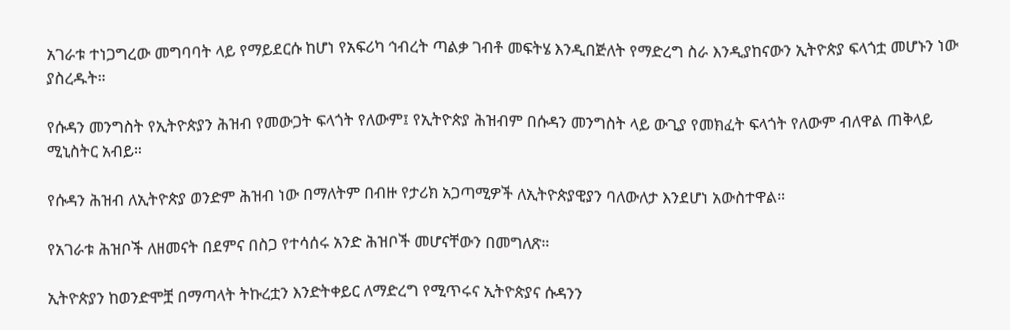አገራቱ ተነጋግረው መግባባት ላይ የማይደርሱ ከሆነ የአፍሪካ ኅብረት ጣልቃ ገብቶ መፍትሄ እንዲበጅለት የማድረግ ስራ እንዲያከናውን ኢትዮጵያ ፍላጎቷ መሆኑን ነው ያስረዱት።

የሱዳን መንግስት የኢትዮጵያን ሕዝብ የመውጋት ፍላጎት የለውም፤ የኢትዮጵያ ሕዝብም በሱዳን መንግስት ላይ ውጊያ የመክፈት ፍላጎት የለውም ብለዋል ጠቅላይ ሚኒስትር አብይ።

የሱዳን ሕዝብ ለኢትዮጵያ ወንድም ሕዝብ ነው በማለትም በብዙ የታሪክ አጋጣሚዎች ለኢትዮጵያዊያን ባለውለታ እንደሆነ አውስተዋል።

የአገራቱ ሕዝቦች ለዘመናት በደምና በስጋ የተሳሰሩ አንድ ሕዝቦች መሆናቸውን በመግለጽ።

ኢትዮጵያን ከወንድሞቿ በማጣላት ትኩረቷን እንድትቀይር ለማድረግ የሚጥሩና ኢትዮጵያና ሱዳንን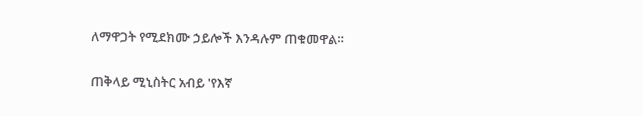ለማዋጋት የሚደክሙ ኃይሎች እንዳሉም ጠቁመዋል።

ጠቅላይ ሚኒስትር አብይ 'የእኛ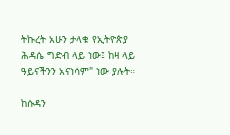ትኩረት አሁን ታላቁ የኢትዮጵያ ሕዳሴ ግድብ ላይ ነው፤ ከዛ ላይ ዓይናችንን አናነሳም" ነው ያሉት።

ከሱዳን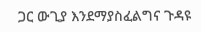ጋር ውጊያ እንደማያስፈልግና ጉዳዩ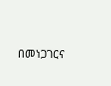በመነጋገርና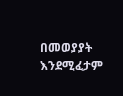በመወያያት እንደሚፈታም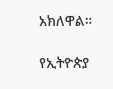አክለዋል።

የኢትዮጵያ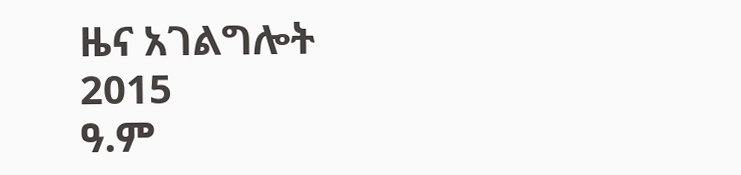ዜና አገልግሎት
2015
ዓ.ም